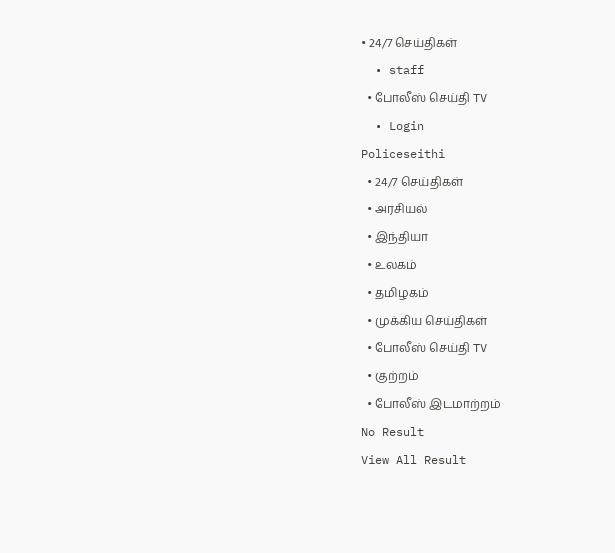• 24/7 செய்திகள்
  • staff
  • போலீஸ் செய்தி TV
  • Login
Policeseithi
  • 24/7 செய்திகள்
  • அரசியல்
  • இந்தியா
  • உலகம்
  • தமிழகம்
  • முக்கிய செய்திகள்
  • போலீஸ் செய்தி TV
  • குற்றம்
  • போலீஸ் இடமாற்றம்
No Result
View All Result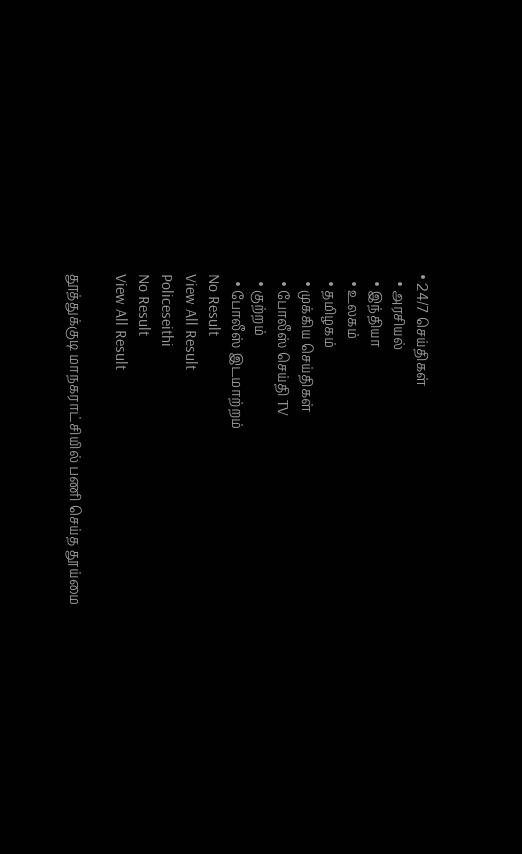• 24/7 செய்திகள்
  • அரசியல்
  • இந்தியா
  • உலகம்
  • தமிழகம்
  • முக்கிய செய்திகள்
  • போலீஸ் செய்தி TV
  • குற்றம்
  • போலீஸ் இடமாற்றம்
No Result
View All Result
Policeseithi
No Result
View All Result

தூத்துக்குடி மாநகராட்சியில் பணி செய்த தூய்மை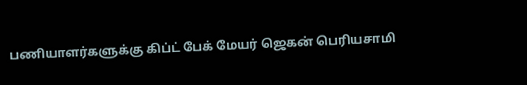பணியாளர்களுக்கு கிப்ட் பேக் மேயர் ஜெகன் பெரியசாமி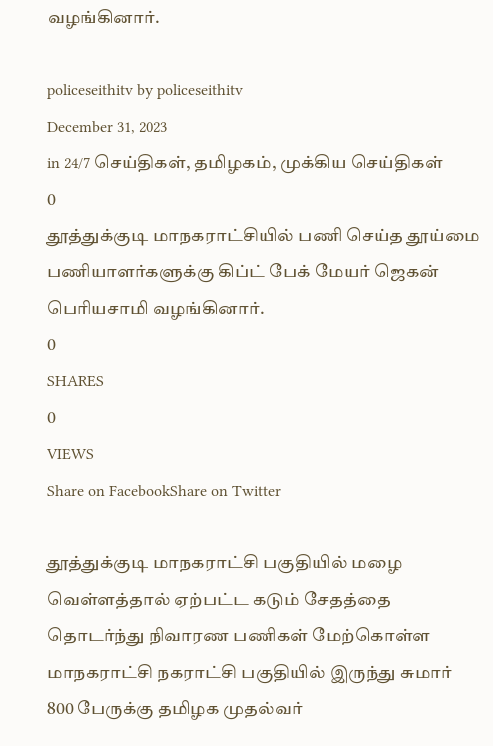வழங்கினார்.

policeseithitv by policeseithitv
December 31, 2023
in 24/7 செய்திகள், தமிழகம், முக்கிய செய்திகள்
0
தூத்துக்குடி மாநகராட்சியில் பணி செய்த தூய்மை பணியாளர்களுக்கு கிப்ட் பேக் மேயர் ஜெகன் பெரியசாமி வழங்கினார்.
0
SHARES
0
VIEWS
Share on FacebookShare on Twitter

தூத்துக்குடி மாநகராட்சி பகுதியில் மழை வெள்ளத்தால் ஏற்பட்ட கடும் சேதத்தை தொடர்ந்து நிவாரண பணிகள் மேற்கொள்ள மாநகராட்சி நகராட்சி பகுதியில் இருந்து சுமார் 800 பேருக்கு தமிழக முதல்வர்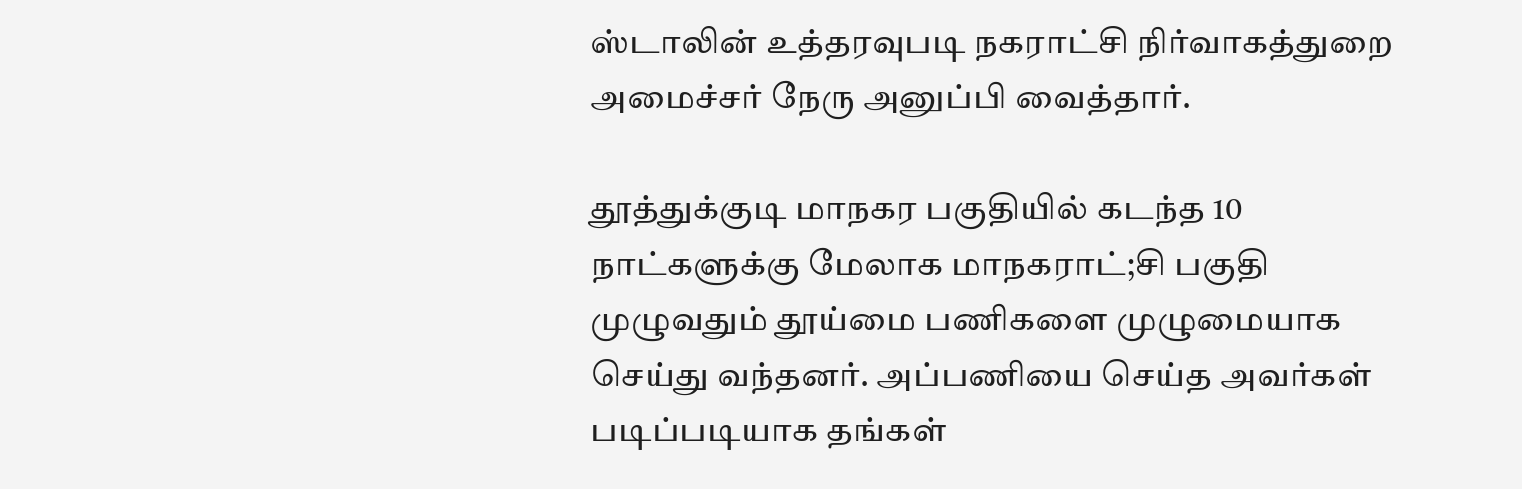ஸ்டாலின் உத்தரவுபடி நகராட்சி நிர்வாகத்துறை அமைச்சர் நேரு அனுப்பி வைத்தார்.

தூத்துக்குடி மாநகர பகுதியில் கடந்த 10 நாட்களுக்கு மேலாக மாநகராட்;சி பகுதி முழுவதும் தூய்மை பணிகளை முழுமையாக செய்து வந்தனர். அப்பணியை செய்த அவர்கள் படிப்படியாக தங்கள்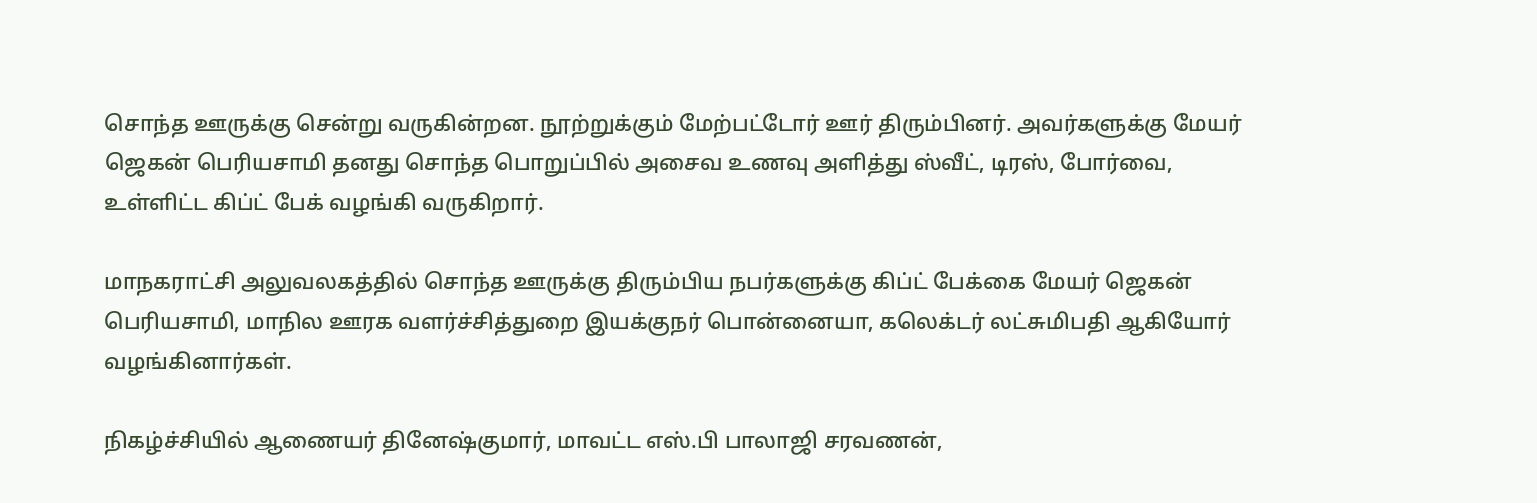சொந்த ஊருக்கு சென்று வருகின்றன. நூற்றுக்கும் மேற்பட்டோர் ஊர் திரும்பினர். அவர்களுக்கு மேயர் ஜெகன் பெரியசாமி தனது சொந்த பொறுப்பில் அசைவ உணவு அளித்து ஸ்வீட், டிரஸ், போர்வை, உள்ளிட்ட கிப்ட் பேக் வழங்கி வருகிறார்.

மாநகராட்சி அலுவலகத்தில் சொந்த ஊருக்கு திரும்பிய நபர்களுக்கு கிப்ட் பேக்கை மேயர் ஜெகன் பெரியசாமி, மாநில ஊரக வளர்ச்சித்துறை இயக்குநர் பொன்னையா, கலெக்டர் லட்சுமிபதி ஆகியோர் வழங்கினார்கள்.

நிகழ்ச்சியில் ஆணையர் தினேஷ்குமார், மாவட்ட எஸ்.பி பாலாஜி சரவணன்,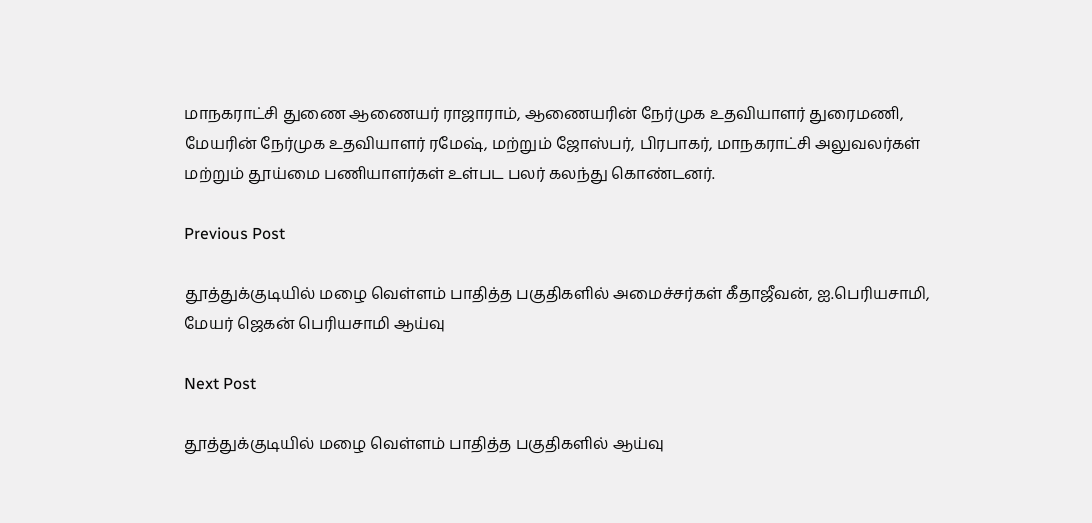மாநகராட்சி துணை ஆணையர் ராஜாராம், ஆணையரின் நேர்முக உதவியாளர் துரைமணி, மேயரின் நேர்முக உதவியாளர் ரமேஷ், மற்றும் ஜோஸ்பர், பிரபாகர், மாநகராட்சி அலுவலர்கள் மற்றும் தூய்மை பணியாளர்கள் உள்பட பலர் கலந்து கொண்டனர்.

Previous Post

தூத்துக்குடியில் மழை வெள்ளம் பாதித்த பகுதிகளில் அமைச்சர்கள் கீதாஜீவன், ஐ.பெரியசாமி, மேயர் ஜெகன் பெரியசாமி ஆய்வு

Next Post

தூத்துக்குடியில் மழை வெள்ளம் பாதித்த பகுதிகளில் ஆய்வு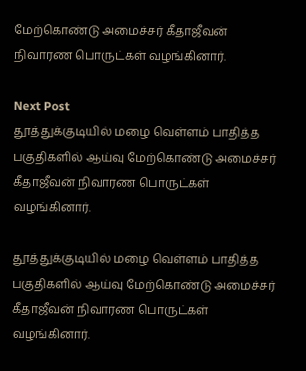மேற்கொண்டு அமைச்சர் கீதாஜீவன் நிவாரண பொருட்கள் வழங்கினார்.

Next Post
தூத்துக்குடியில் மழை வெள்ளம் பாதித்த பகுதிகளில் ஆய்வு மேற்கொண்டு அமைச்சர் கீதாஜீவன் நிவாரண பொருட்கள் வழங்கினார்.

தூத்துக்குடியில் மழை வெள்ளம் பாதித்த பகுதிகளில் ஆய்வு மேற்கொண்டு அமைச்சர் கீதாஜீவன் நிவாரண பொருட்கள் வழங்கினார்.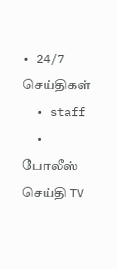• 24/7 செய்திகள்
  • staff
  • போலீஸ் செய்தி TV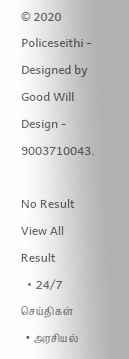© 2020 Policeseithi - Designed by Good Will Design - 9003710043.

No Result
View All Result
  • 24/7 செய்திகள்
  • அரசியல்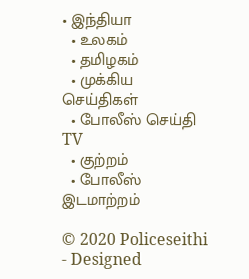• இந்தியா
  • உலகம்
  • தமிழகம்
  • முக்கிய செய்திகள்
  • போலீஸ் செய்தி TV
  • குற்றம்
  • போலீஸ் இடமாற்றம்

© 2020 Policeseithi - Designed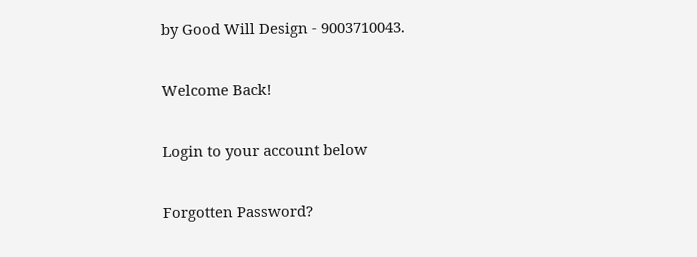by Good Will Design - 9003710043.

Welcome Back!

Login to your account below

Forgotten Password?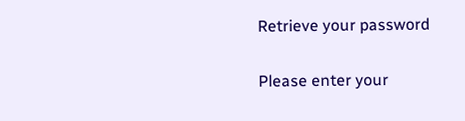Retrieve your password

Please enter your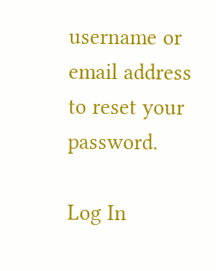username or email address to reset your password.

Log In